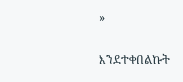»

እንደተቀበልኩት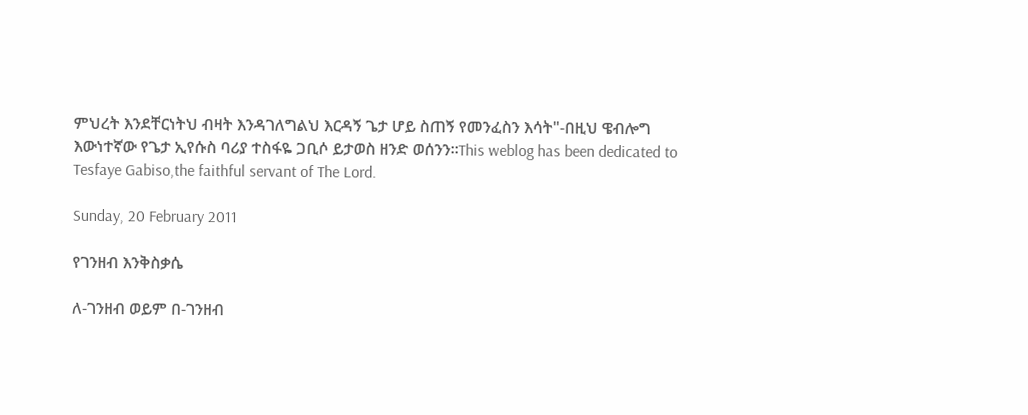ምህረት እንደቸርነትህ ብዛት እንዳገለግልህ እርዳኝ ጌታ ሆይ ስጠኝ የመንፈስን እሳት"-በዚህ ዌብሎግ እውነተኛው የጌታ ኢየሱስ ባሪያ ተስፋዬ ጋቢሶ ይታወስ ዘንድ ወሰንን።This weblog has been dedicated to Tesfaye Gabiso,the faithful servant of The Lord.

Sunday, 20 February 2011

የገንዘብ እንቅስቃሴ

ለ-ገንዘብ ወይም በ-ገንዘብ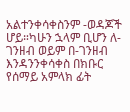አልተንቀሳቀስንም -ወዳጆች ሆይ።ካሁን ኋላም ቢሆን ለ-ገንዘብ ወይም በ-ገንዘብ እንዳንንቀሳቀስ በክቡር የሰማይ አምላክ ፊት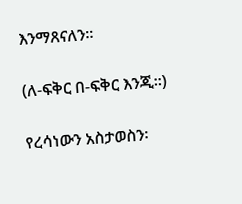እንማጸናለን።

(ለ-ፍቅር በ-ፍቅር እንጂ።)

የረሳነውን አስታወስን፡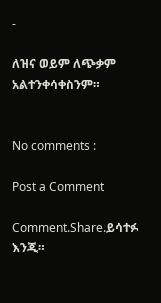-

ለዝና ወይም ለጭቃም አልተንቀሳቀስንም።


No comments :

Post a Comment

Comment.Share.ይሳተፉ እንጂ።